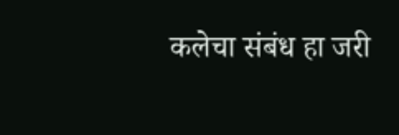कलेचा संबंध हा जरी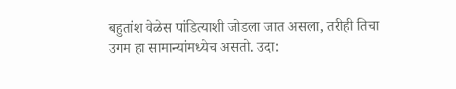बहुतांश वेळेस पांडित्याशी जोडला जात असला, तरीही तिचा उगम हा सामान्यांमध्येच असतो. उदा: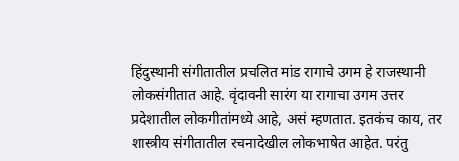हिंदुस्थानी संगीतातील प्रचलित मांड रागाचे उगम हे राजस्थानी लोकसंगीतात आहे. वृंदावनी सारंग या रागाचा उगम उत्तर प्रदेशातील लोकगीतांमध्ये आहे, असं म्हणतात. इतकंच काय, तर शास्त्रीय संगीतातील रचनादेखील लोकभाषेत आहेत. परंतु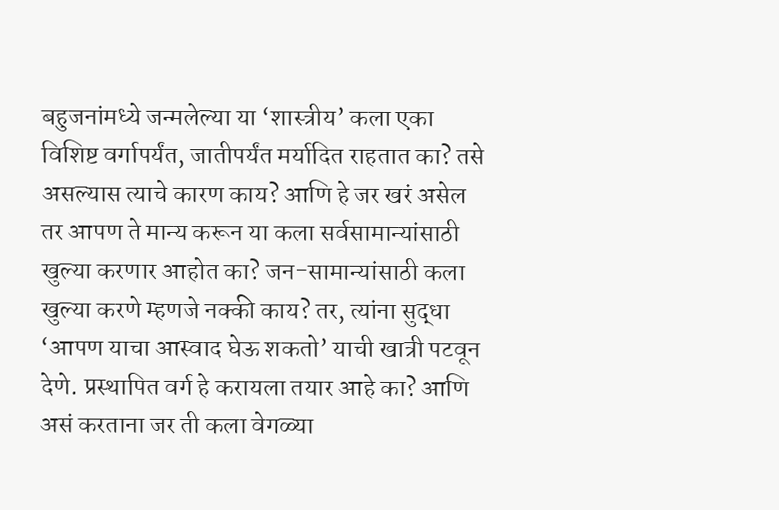बहुजनांमध्ये जन्मलेल्या या ‘शास्त्रीय’ कला एका विशिष्ट वर्गापर्यंत, जातीपर्यंत मर्यादित राहतात का? तसे असल्यास त्याचे कारण काय? आणि हे जर खरं असेल तर आपण ते मान्य करून या कला सर्वसामान्यांसाठी खुल्या करणार आहोत का? जन-सामान्यांसाठी कला खुल्या करणे म्हणजे नक्की काय? तर, त्यांना सुद्धा ‘आपण याचा आस्वाद घेऊ शकतो’ याची खात्री पटवून देणे. प्रस्थापित वर्ग हे करायला तयार आहे का? आणि असं करताना जर ती कला वेगळ्या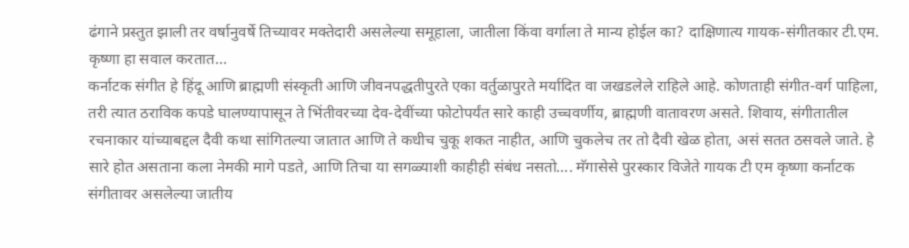ढंगाने प्रस्तुत झाली तर वर्षानुवर्षे तिच्यावर मक्तेदारी असलेल्या समूहाला, जातीला किंवा वर्गाला ते मान्य होईल का? दाक्षिणात्य गायक-संगीतकार टी.एम. कृष्णा हा सवाल करतात…
कर्नाटक संगीत हे हिंदू आणि ब्राह्मणी संस्कृती आणि जीवनपद्धतीपुरते एका वर्तुळापुरते मर्यादित वा जखडलेले राहिले आहे. कोणताही संगीत-वर्ग पाहिला, तरी त्यात ठराविक कपडे घालण्यापासून ते भिंतीवरच्या देव-देवींच्या फोटोपर्यंत सारे काही उच्चवर्णीय, ब्राह्मणी वातावरण असते. शिवाय, संगीतातील रचनाकार यांच्याबद्दल दैवी कथा सांगितल्या जातात आणि ते कधीच चुकू शकत नाहीत, आणि चुकलेच तर तो दैवी खेळ होता, असं सतत ठसवले जाते. हे सारे होत असताना कला नेमकी मागे पडते, आणि तिचा या सगळ्याशी काहीही संबंध नसतो…. मॅगासेसे पुरस्कार विजेते गायक टी एम कृष्णा कर्नाटक संगीतावर असलेल्या जातीय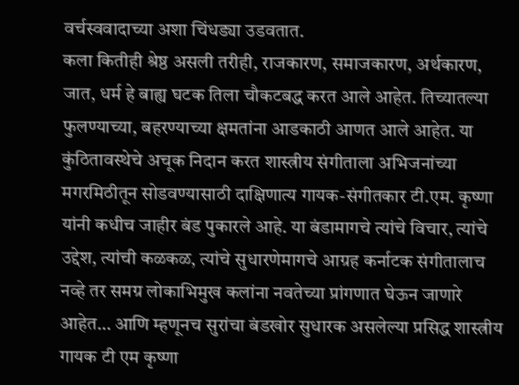वर्चस्ववादाच्या अशा चिंधड्या उडवतात.
कला कितीही श्रेष्ठ असली तरीही, राजकारण, समाजकारण, अर्थकारण, जात, धर्म हे बाह्य घटक तिला चौकटबद्ध करत आले आहेत. तिच्यातल्या फुलण्याच्या, बहरण्याच्या क्षमतांना आडकाठी आणत आले आहेत. या कुंठितावस्थेचे अचूक निदान करत शास्त्रीय संगीताला अभिजनांच्या मगरमिठीतून सोडवण्यासाठी दाक्षिणात्य गायक-संगीतकार टी.एम. कृष्णा यांनी कधीच जाहीर बंड पुकारले आहे. या बंडामागचे त्यांचे विचार, त्यांचे उद्देश, त्यांची कळकळ, त्यांचे सुधारणेमागचे आग्रह कर्नाटक संगीतालाच नव्हे तर समग्र लोकाभिमुख कलांना नवतेच्या प्रांगणात घेऊन जाणारे आहेत… आणि म्हणूनच सुरांचा बंडखोर सुधारक असलेल्या प्रसिद्ध शास्त्रीय गायक टी एम कृष्णा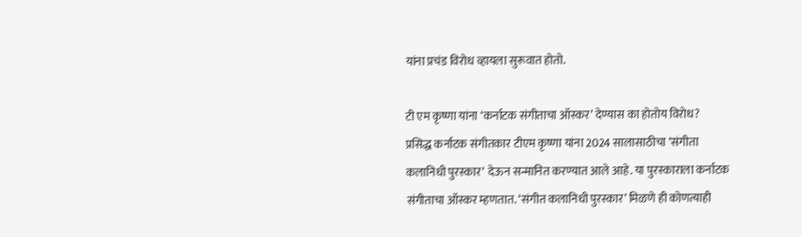यांना प्रचंड विरोध व्हायला सुरूवात होतो.

टी एम कृष्णा यांना ‘कर्नाटक संगीताचा ऑस्कर’ देण्यास का होतोय विरोध?
प्रसिद्ध कर्नाटक संगीतकार टीएम कृष्णा यांना 2024 सालासाठीचा ‘संगीता कलानिधी पुरस्कार‘ देऊन सन्मानित करण्यात आले आहे. या पुरस्काराला कर्नाटक संगीताचा ऑस्कर म्हणतात. ‘संगीत कलानिधी पुरस्कार’ मिळणे ही कोणत्याही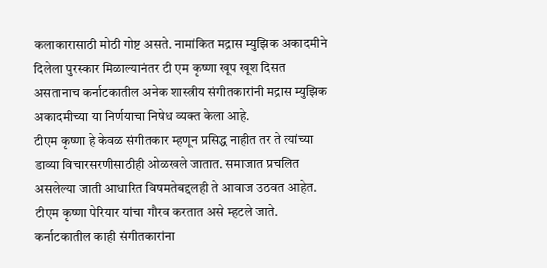कलाकारासाठी मोठी गोष्ट असते. नामांकित मद्रास म्युझिक अकादमीने दिलेला पुरस्कार मिळाल्यानंतर टी एम कृष्णा खूप खूश दिसत असतानाच कर्नाटकातील अनेक शास्त्रीय संगीतकारांनी मद्रास म्युझिक अकादमीच्या या निर्णयाचा निषेध व्यक्त केला आहे.
टीएम कृष्णा हे केवळ संगीतकार म्हणून प्रसिद्ध नाहीत तर ते त्यांच्या डाव्या विचारसरणीसाठीही ओळखले जातात. समाजात प्रचलित असलेल्या जाती आधारित विषमतेबद्दलही ते आवाज उठवत आहेत. टीएम कृष्णा पेरियार यांचा गौरव करतात असे म्हटले जाते. कर्नाटकातील काही संगीतकारांना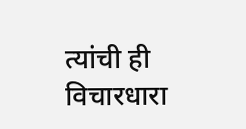त्यांची ही विचारधारा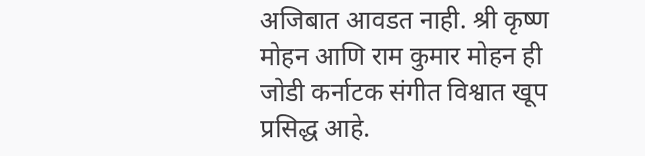अजिबात आवडत नाही. श्री कृष्ण मोहन आणि राम कुमार मोहन ही जोडी कर्नाटक संगीत विश्वात खूप प्रसिद्ध आहे.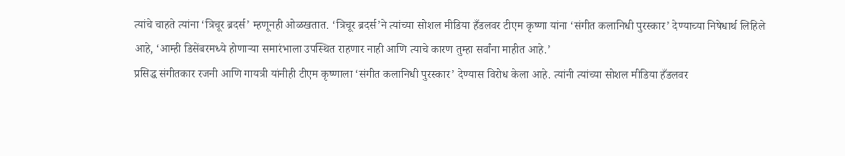त्यांचे चाहते त्यांना ‘त्रिचूर ब्रदर्स’ म्हणूनही ओळखतात. ‘त्रिचूर ब्रदर्स’ने त्यांच्या सोशल मीडिया हँडलवर टीएम कृष्णा यांना ‘संगीत कलानिधी पुरस्कार’ देण्याच्या निषेधार्थ लिहिले आहे, ‘आम्ही डिसेंबरमध्ये होणाऱ्या समारंभाला उपस्थित राहणार नाही आणि त्याचे कारण तुम्हा सर्वांना माहीत आहे.’
प्रसिद्ध संगीतकार रजनी आणि गायत्री यांनीही टीएम कृष्णाला ‘संगीत कलानिधी पुरस्कार’ देण्यास विरोध केला आहे. त्यांनी त्यांच्या सोशल मीडिया हँडलवर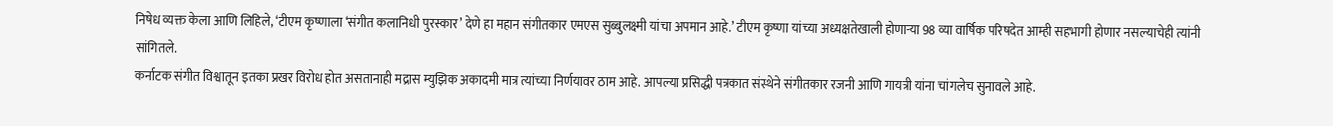निषेध व्यक्त केला आणि लिहिले, ‘टीएम कृष्णाला ‘संगीत कलानिधी पुरस्कार’ देणे हा महान संगीतकार एमएस सुब्बुलक्ष्मी यांचा अपमान आहे.’ टीएम कृष्णा यांच्या अध्यक्षतेखाली होणाऱ्या 98 व्या वार्षिक परिषदेत आम्ही सहभागी होणार नसल्याचेही त्यांनी सांगितले.
कर्नाटक संगीत विश्वातून इतका प्रखर विरोध होत असतानाही मद्रास म्युझिक अकादमी मात्र त्यांच्या निर्णयावर ठाम आहे. आपल्या प्रसिद्धी पत्रकात संस्थेने संगीतकार रजनी आणि गायत्री यांना चांगलेच सुनावले आहे.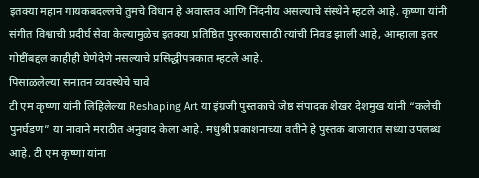इतक्या महान गायकबदल्लचे तुमचे विधान हे अवास्तव आणि निंदनीय असल्याचे संस्थेने म्हटले आहे. कृष्णा यांनी संगीत विश्वाची प्रदीर्घ सेवा केल्यामुळेच इतक्या प्रतिष्ठित पुरस्कारासाठी त्यांची निवड झाली आहे, आम्हाला इतर गोष्टींबद्दल काहीही घेणेदेणे नसल्याचे प्रसिद्धीपत्रकात म्हटले आहे.
पिसाळलेल्या सनातन व्यवस्थेचे चावे
टी एम कृष्णा यांनी लिहिलेल्या Reshaping Art या इंग्रजी पुस्तकाचे जेष्ठ संपादक शेखर देशमुख यांनी “कलेची पुनर्घडण” या नावाने मराठीत अनुवाद केला आहे. मधुश्री प्रकाशनाच्या वतीने हे पुस्तक बाजारात सध्या उपलब्ध आहे. टी एम कृष्णा यांना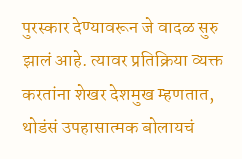पुरस्कार देण्यावरून जे वादळ सुरु झालं आहे. त्यावर प्रतिक्रिया व्यक्त करतांना शेखर देशमुख म्हणतात, थोडंसं उपहासात्मक बोलायचं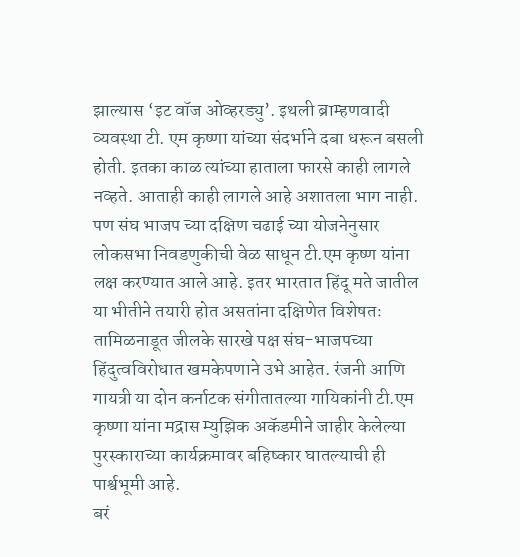झाल्यास ‘इट वॉज ओव्हरड्यु’. इथली ब्राम्हणवादी व्यवस्था टी. एम कृष्णा यांच्या संदर्भाने दबा धरून बसली होती. इतका काळ त्यांच्या हाताला फारसे काही लागले नव्हते. आताही काही लागले आहे अशातला भाग नाही. पण संघ भाजप च्या दक्षिण चढाई च्या योजनेनुसार लोकसभा निवडणुकीची वेळ साधून टी.एम कृष्ण यांना लक्ष करण्यात आले आहे. इतर भारतात हिंदू मते जातील या भीतीने तयारी होत असतांना दक्षिणेत विशेषतः तामिळनाडूत जीलके सारखे पक्ष संघ-भाजपच्या हिंदुत्वविरोधात खमकेपणाने उभे आहेत. रंजनी आणि गायत्री या दोन कर्नाटक संगीतातल्या गायिकांनी टी.एम कृष्णा यांना मद्रास म्युझिक अकॅडमीने जाहीर केलेल्या पुरस्काराच्या कार्यक्रमावर बहिष्कार घातल्याची ही पार्श्वभूमी आहे.
बरं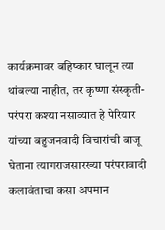कार्यक्रमावर बहिष्कार घालून त्या थांबल्या नाहीत, तर कृष्णा संस्कृती-परंपरा कश्या नसाव्यात हे पेरियार यांच्या बहुजनवादी विचारांची बाजू घेताना त्यागराजसारख्या परंपरावादी कलावंताचा कसा अपमान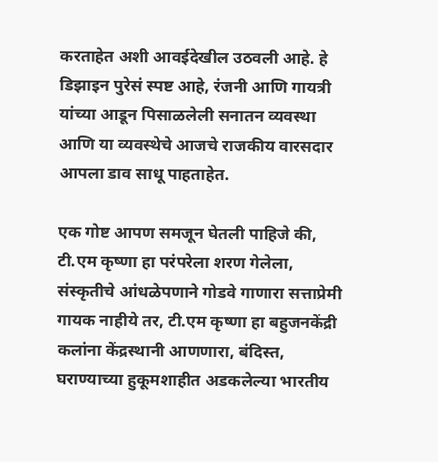करताहेत अशी आवईदेखील उठवली आहे. हे डिझाइन पुरेसं स्पष्ट आहे, रंजनी आणि गायत्री यांच्या आडून पिसाळलेली सनातन व्यवस्था आणि या व्यवस्थेचे आजचे राजकीय वारसदार आपला डाव साधू पाहताहेत.

एक गोष्ट आपण समजून घेतली पाहिजे की, टी.एम कृष्णा हा परंपरेला शरण गेलेला, संस्कृतीचे आंधळेपणाने गोडवे गाणारा सत्ताप्रेमी गायक नाहीये तर, टी.एम कृष्णा हा बहुजनकेंद्री कलांना केंद्रस्थानी आणणारा, बंदिस्त, घराण्याच्या हुकूमशाहीत अडकलेल्या भारतीय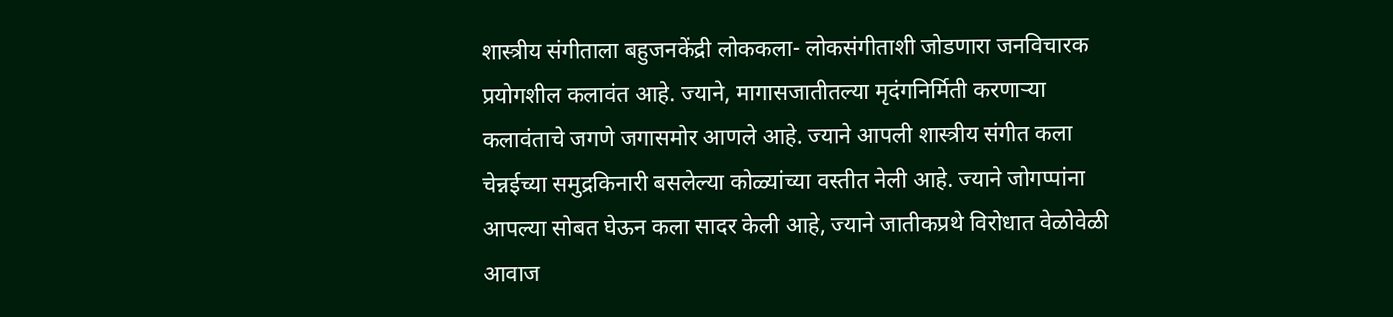शास्त्रीय संगीताला बहुजनकेंद्री लोककला- लोकसंगीताशी जोडणारा जनविचारक प्रयोगशील कलावंत आहे. ज्याने, मागासजातीतल्या मृदंगनिर्मिती करणाऱ्या कलावंताचे जगणे जगासमोर आणले आहे. ज्याने आपली शास्त्रीय संगीत कला चेन्नईच्या समुद्रकिनारी बसलेल्या कोळ्यांच्या वस्तीत नेली आहे. ज्याने जोगप्पांना आपल्या सोबत घेऊन कला सादर केली आहे, ज्याने जातीकप्रथे विरोधात वेळोवेळी आवाज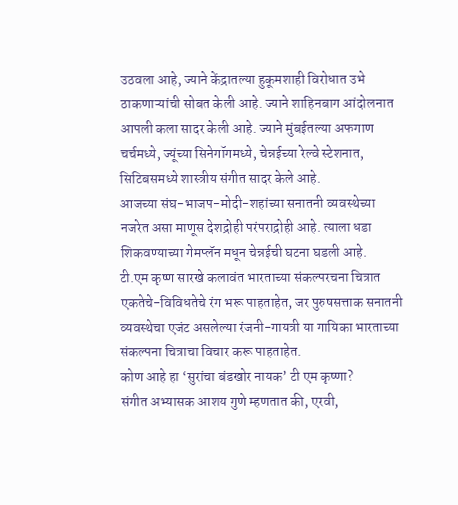उठवला आहे, ज्याने केंद्रातल्या हुकूमशाही विरोधात उभे ठाकणाऱ्यांची सोबत केली आहे. ज्याने शाहिनबाग आंदोलनात आपली कला सादर केली आहे. ज्याने मुंबईतल्या अफगाण चर्चमध्ये, ज्यूंच्या सिनेगॉगमध्ये, चेन्नईच्या रेल्वे स्टेशनात, सिटिबसमध्ये शास्त्रीय संगीत सादर केले आहे.
आजच्या संघ-भाजप-मोदी-शहांच्या सनातनी व्यवस्थेच्या नजरेत असा माणूस देशद्रोही परंपराद्रोही आहे. त्याला धडा शिकवण्याच्या गेमप्लॅन मधून चेन्नईची घटना घडली आहे.
टी.एम कृष्ण सारखे कलावंत भारताच्या संकल्परचना चित्रात एकतेचे-विविधतेचे रंग भरू पाहताहेत, जर पुरुषसत्ताक सनातनी व्यवस्थेचा एजंट असलेल्या रंजनी-गायत्री या गायिका भारताच्या संकल्पना चित्राचा विचार करू पाहताहेत.
कोण आहे हा ‘सुरांचा बंडखोर नायक’ टी एम कृष्णा?
संगीत अभ्यासक आशय गुणे म्हणतात की, एरवी,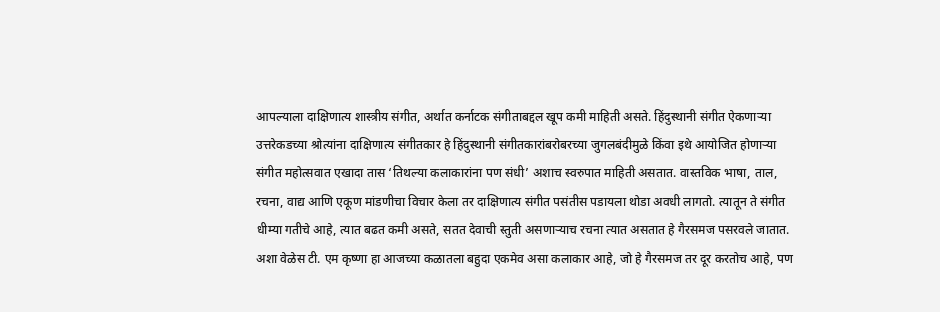आपल्याला दाक्षिणात्य शास्त्रीय संगीत, अर्थात कर्नाटक संगीताबद्दल खूप कमी माहिती असते. हिंदुस्थानी संगीत ऐकणाऱ्या उत्तरेकडच्या श्रोत्यांना दाक्षिणात्य संगीतकार हे हिंदुस्थानी संगीतकारांबरोबरच्या जुगलबंदीमुळे किंवा इथे आयोजित होणाऱ्या संगीत महोत्सवात एखादा तास ‘तिथल्या कलाकारांना पण संधी’ अशाच स्वरुपात माहिती असतात. वास्तविक भाषा, ताल, रचना, वाद्य आणि एकूण मांडणीचा विचार केला तर दाक्षिणात्य संगीत पसंतीस पडायला थोडा अवधी लागतो. त्यातून ते संगीत धीम्या गतीचे आहे, त्यात बढत कमी असते, सतत देवाची स्तुती असणाऱ्याच रचना त्यात असतात हे गैरसमज पसरवले जातात. अशा वेळेस टी. एम कृष्णा हा आजच्या कळातला बहुदा एकमेव असा कलाकार आहे, जो हे गैरसमज तर दूर करतोच आहे, पण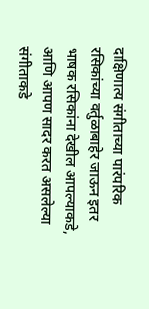दाक्षिणात्य संगीताच्या पारंपरिक रसिकांच्या वर्तुळाबाहेर जाऊन इतर भाषक रसिकांना देखील आपल्याकडे, आणि आपण सादर करत असलेल्या संगीताकडे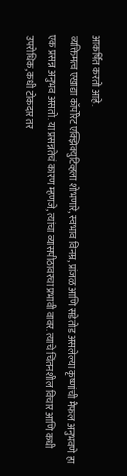आकर्षित करतो आहे.
व्यक्तिमत्व एखाद्या कॉर्पोरेट एक्झिक्युटिव्हला शोभणारे, स्वभाव विनम्र, प्रांजळ आणि सडेतोड असलेल्या कृष्णांची मैफल अनुभवणे हा एक प्रसन्न अनुभव असतो. या प्रसन्नतेचं कारण म्हणजे, त्यांचा व्यासपीठावरचा प्रभावी वावर. त्याचे चिंतनशील विचार आणि कधी उपरोधिक, कधी टोकदार तर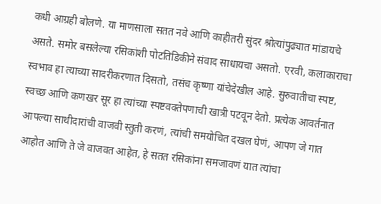कधी आग्रही बोलणे. या माणसाला सतत नवे आणि काहीतरी सुंदर श्रोत्यांपुढ्यात मांडायचे असते. समोर बसलेल्या रसिकांशी पोटतिडिकीने संवाद साधायचा असतो. एरवी, कलाकाराचा स्वभाव हा त्याच्या सादरीकरणात दिसतो, तसंच कृष्णा यांचेदेखील आहे. सुरुवातीचा स्पष्ट, स्वच्छ आणि कणखर सूर हा त्यांच्या स्पष्टवक्तेपणाची खात्री पटवून देतो. प्रत्येक आवर्तनात आपल्या साथीदारांची वाजवी स्तुती करणं, त्यांची समयोचित दखल घेणं, आपण जे गात आहोत आणि ते जे वाजवत आहेत, हे सतत रसिकांना समजावणं यात त्यांचा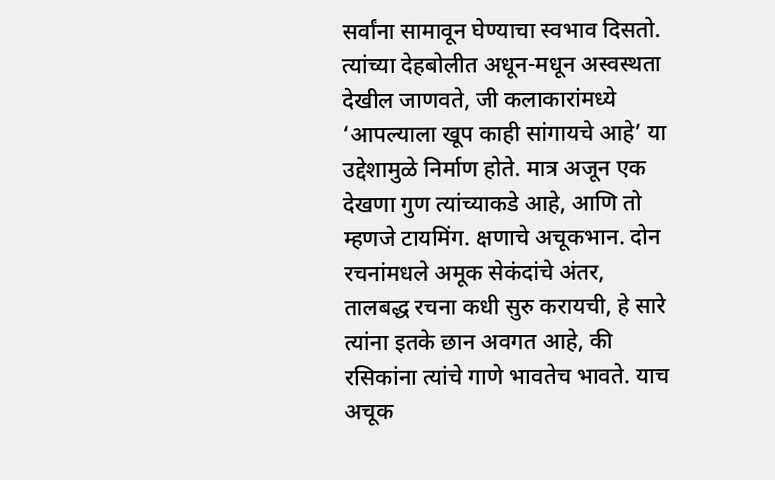सर्वांना सामावून घेण्याचा स्वभाव दिसतो. त्यांच्या देहबोलीत अधून-मधून अस्वस्थता देखील जाणवते, जी कलाकारांमध्ये ‘आपल्याला खूप काही सांगायचे आहे’ या उद्देशामुळे निर्माण होते. मात्र अजून एक देखणा गुण त्यांच्याकडे आहे, आणि तो म्हणजे टायमिंग. क्षणाचे अचूकभान. दोन रचनांमधले अमूक सेकंदांचे अंतर, तालबद्ध रचना कधी सुरु करायची, हे सारे त्यांना इतके छान अवगत आहे, की रसिकांना त्यांचे गाणे भावतेच भावते. याच अचूक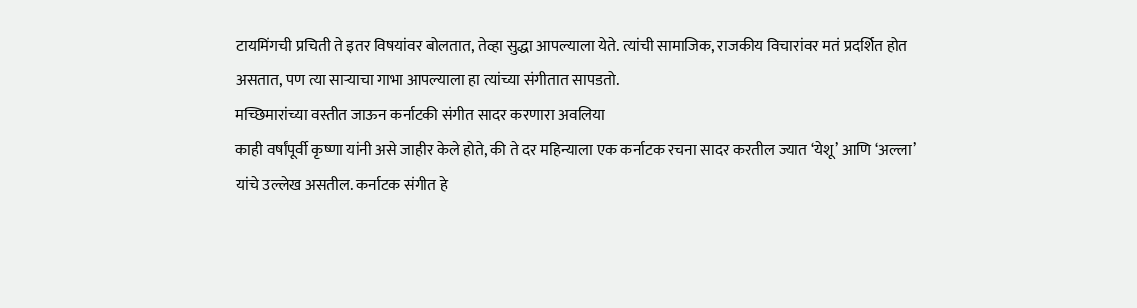टायमिंगची प्रचिती ते इतर विषयांवर बोलतात, तेव्हा सुद्धा आपल्याला येते. त्यांची सामाजिक, राजकीय विचारांवर मतं प्रदर्शित होत असतात, पण त्या साऱ्याचा गाभा आपल्याला हा त्यांच्या संगीतात सापडतो.
मच्छिमारांच्या वस्तीत जाऊन कर्नाटकी संगीत सादर करणारा अवलिया
काही वर्षांपूर्वी कृष्णा यांनी असे जाहीर केले होते, की ते दर महिन्याला एक कर्नाटक रचना सादर करतील ज्यात ‘येशू’ आणि ‘अल्ला’ यांचे उल्लेख असतील. कर्नाटक संगीत हे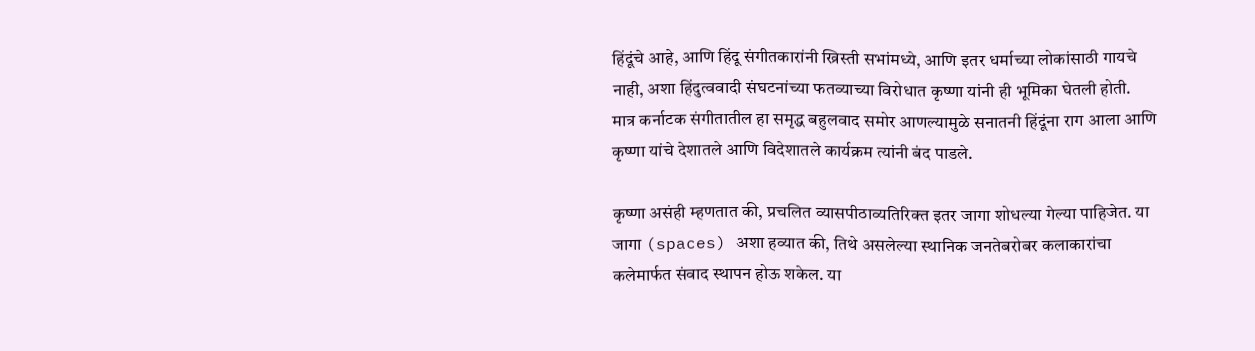हिंदूंचे आहे, आणि हिंदू संगीतकारांनी ख्रिस्ती सभांमध्ये, आणि इतर धर्माच्या लोकांसाठी गायचे नाही, अशा हिंदुत्ववादी संघटनांच्या फतव्याच्या विरोधात कृष्णा यांनी ही भूमिका घेतली होती. मात्र कर्नाटक संगीतातील हा समृद्ध बहुलवाद समोर आणल्यामुळे सनातनी हिंदूंना राग आला आणि कृष्णा यांचे देशातले आणि विदेशातले कार्यक्रम त्यांनी बंद पाडले.

कृष्णा असंही म्हणतात की, प्रचलित व्यासपीठाव्यतिरिक्त इतर जागा शोधल्या गेल्या पाहिजेत. या जागा (spaces) अशा हव्यात की, तिथे असलेल्या स्थानिक जनतेबरोबर कलाकारांचा कलेमार्फत संवाद स्थापन होऊ शकेल. या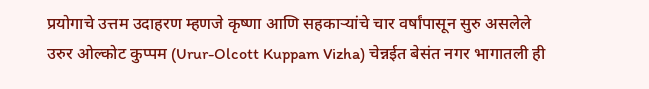प्रयोगाचे उत्तम उदाहरण म्हणजे कृष्णा आणि सहकाऱ्यांचे चार वर्षांपासून सुरु असलेले उरुर ओल्कोट कुप्पम (Urur-Olcott Kuppam Vizha) चेन्नईत बेसंत नगर भागातली ही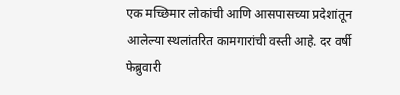एक मच्छिमार लोकांची आणि आसपासच्या प्रदेशांतून आलेल्या स्थलांतरित कामगारांची वस्ती आहे. दर वर्षी फेब्रुवारी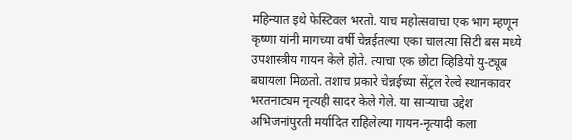महिन्यात इथे फेस्टिवल भरतो. याच महोत्सवाचा एक भाग म्हणून कृष्णा यांनी मागच्या वर्षी चेन्नईतल्या एका चालत्या सिटी बस मध्ये उपशास्त्रीय गायन केले होते. त्याचा एक छोटा व्हिडियो यु-ट्यूब बघायला मिळतो. तशाच प्रकारे चेन्नईच्या सेंट्रल रेल्वे स्थानकावर भरतनाट्यम नृत्यही सादर केले गेले. या साऱ्याचा उद्देश अभिजनांपुरती मर्यादित राहिलेल्या गायन-नृत्यादी कला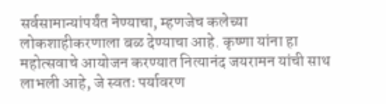सर्वसामान्यांपर्यंत नेण्याचा, म्हणजेच कलेच्या लोकशाहीकरणाला बळ देण्याचा आहे. कृष्णा यांना हा महोत्सवाचे आयोजन करण्यात नित्यानंद जयरामन यांची साथ लाभली आहे, जे स्वतः पर्यावरण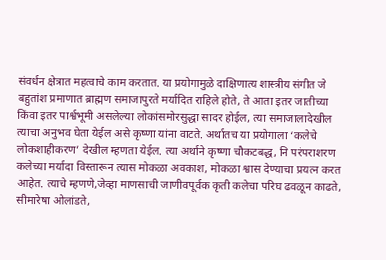संवर्धन क्षेत्रात महत्वाचे काम करतात. या प्रयोगामुळे दाक्षिणात्य शास्त्रीय संगीत जे बहुतांश प्रमाणात ब्राह्मण समाजापुरते मर्यादित राहिले होते, ते आता इतर जातीच्या किंवा इतर पार्श्वभूमी असलेल्या लोकांसमोरसुद्धा सादर होईल, त्या समाजालादेखील त्याचा अनुभव घेता येईल असे कृष्णा यांना वाटते. अर्थातच या प्रयोगाला ‘कलेचे लोकशाहीकरण’ देखील म्हणता येईल. त्या अर्थाने कृष्णा चौकटबद्ध, नि परंपराशरण कलेच्या मर्यादा विस्तारून त्यास मोकळा अवकाश, मोकळा श्वास देण्याचा प्रयत्न करत आहेत. त्याचे म्हणणे,जेव्हा माणसाची जाणीवपूर्वक कृती कलेचा परिघ ढवळून काढते, सीमारेषा ओलांडते,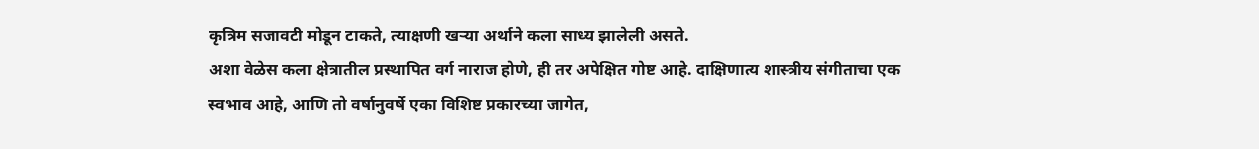कृत्रिम सजावटी मोडून टाकते, त्याक्षणी खऱ्या अर्थाने कला साध्य झालेली असते.
अशा वेळेस कला क्षेत्रातील प्रस्थापित वर्ग नाराज होणे, ही तर अपेक्षित गोष्ट आहे. दाक्षिणात्य शास्त्रीय संगीताचा एक स्वभाव आहे, आणि तो वर्षानुवर्षे एका विशिष्ट प्रकारच्या जागेत,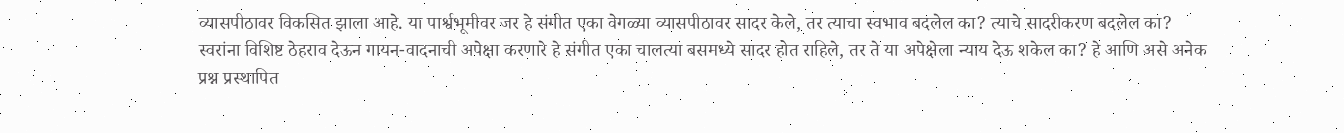व्यासपीठावर विकसित झाला आहे. या पार्श्वभूमीवर जर हे संगीत एका वेगळ्या व्यासपीठावर सादर केले, तर त्याचा स्वभाव बदलेल का? त्याचे सादरीकरण बदलेल का? स्वरांना विशिष्ट ठेहराव देऊन गायन-वादनाची अपेक्षा करणारे हे संगीत एका चालत्या बसमध्ये सादर होत राहिले, तर ते या अपेक्षेला न्याय देऊ शकेल का? हे आणि असे अनेक प्रश्न प्रस्थापित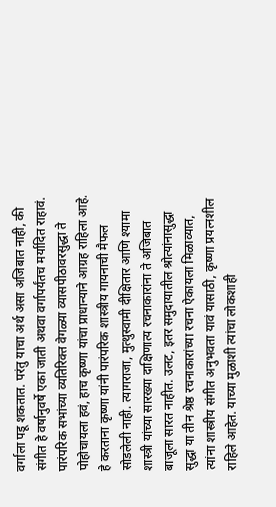वर्गाला पडू शकतात. परंतु याचा अर्थ असा अजिबात नाही, की संगीत हे वर्षानुवर्षे एका जाती अथवा वर्गापर्यंतच मर्यादित राहावं. पारंपरिक सभांच्या व्यतिरिक्त वेगळ्या व्यासपीठावरसुद्धा ते पोहोचायला हवं, हाच कृष्णा यांचा प्राधान्याने आग्रह राहिला आहे. हे करताना कृष्णा यांनी पारंपरिक शास्त्रीय गायनाची मैफल सोडलेली नाही. त्यागराजा, मुत्थुस्वामी दीक्षितार आणि श्यामा शास्त्री यांच्या सारख्या दाक्षिणात्य रचनाकारांना ते अजिबात बाजूला सारत नाहीत. उलट, इतर समुदायातील श्रोत्यांनासुद्धा सुद्धा या तीन श्रेष्ठ रचनाकारांच्या रचना ऐकायला मिळाव्यात, त्यांना शास्त्रीय संगीत अनुभवता यावं यासाठी, कृष्णा प्रयत्नशील राहिले आहेत. याच्या मुळाशी त्यांचा लोकशाही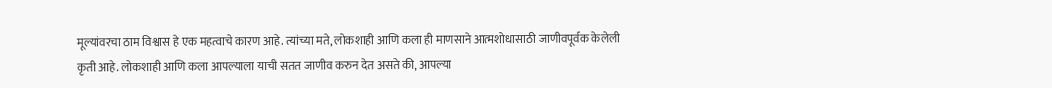मूल्यांवरचा ठाम विश्वास हे एक महत्वाचे कारण आहे. त्यांच्या मते, लोकशाही आणि कला ही माणसाने आत्मशोधासाठी जाणीवपूर्वक केलेली कृती आहे. लोकशाही आणि कला आपल्याला याची सतत जाणीव करुन देत असते की, आपल्या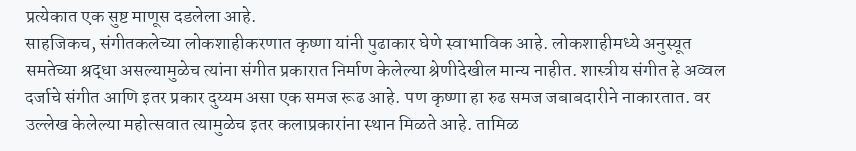प्रत्येकात एक सुष्ट माणूस दडलेला आहे.
साहजिकच, संगीतकलेच्या लोकशाहीकरणात कृष्णा यांनी पुढाकार घेणे स्वाभाविक आहे. लोकशाहीमध्ये अनुस्यूत समतेच्या श्रद्धा असल्यामुळेच त्यांना संगीत प्रकारात निर्माण केलेल्या श्रेणीदेखील मान्य नाहीत. शास्त्रीय संगीत हे अव्वल दर्जाचे संगीत आणि इतर प्रकार दुय्यम असा एक समज रूढ आहे. पण कृष्णा हा रुढ समज जबाबदारीने नाकारतात. वर उल्लेख केलेल्या महोत्सवात त्यामुळेच इतर कलाप्रकारांना स्थान मिळते आहे. तामिळ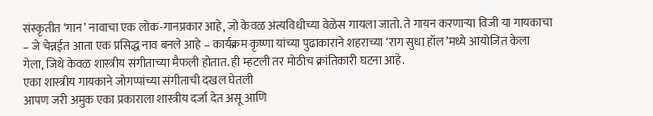संस्कृतीत ‘गान’ नावाचा एक लोक-गानप्रकार आहे, जो केवळ अंत्यविधीच्या वेळेस गायला जातो. ते गायन करणाऱ्या विजी या गायकाचा – जे चेन्नईत आता एक प्रसिद्ध नाव बनले आहे – कार्यक्रम कृष्णा यांच्या पुढाकाराने शहराच्या ‘राग सुधा हॉल’मध्ये आयोजित केला गेला, जिथे केवळ शास्त्रीय संगीताच्या मैफली होतात. ही म्हटली तर मोठीच क्रांतिकारी घटना आहे.
एका शास्त्रीय गायकाने जोगप्पांच्या संगीताची दखल घेतली
आपण जरी अमुक एका प्रकाराला शास्त्रीय दर्जा देत असू आणि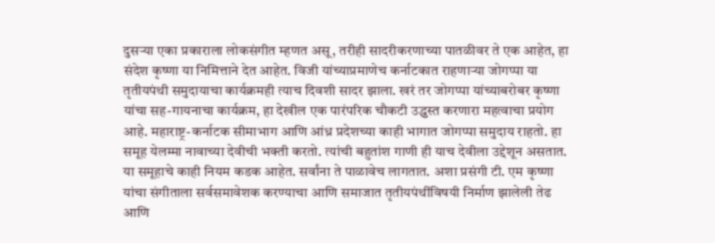दुसऱ्या एका प्रकाराला लोकसंगीत म्हणत असू, तरीही सादरीकरणाच्या पातळीवर ते एक आहेत, हा संदेश कृष्णा या निमित्ताने देत आहेत. विजी यांच्याप्रमाणेच कर्नाटकात राहणाऱ्या जोगप्पा या तृतीयपंथी समुदायाचा कार्यक्रमही त्याच दिवशी सादर झाला. खरं तर जोगप्पा यांच्याबरोबर कृष्णा यांचा सह-गायनाचा कार्यक्रम, हा देखील एक पारंपरिक चौकटी उद्ध्वस्त करणारा महत्वाचा प्रयोग आहे. महाराष्ट्र-कर्नाटक सीमाभाग आणि आंध्र प्रदेशच्या काही भागात जोगप्पा समुदाय राहतो. हा समूह येलम्मा नावाच्या देवीची भक्ती करतो. त्यांची बहुतांश गाणी ही याच देवीला उद्देशून असतात. या समूहाचे काही नियम कडक आहेत. सर्वांना ते पाळावेच लागतात. अशा प्रसंगी टी. एम कृष्णा यांचा संगीताला सर्वसमावेशक करण्याचा आणि समाजात तृतीयपंथींविषयी निर्माण झालेली तेढ आणि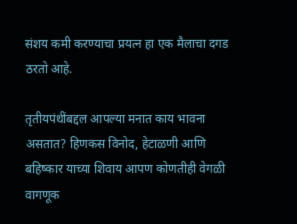संशय कमी करण्याचा प्रयत्न हा एक मैलाचा दगड ठरतो आहे.

तृतीयपंथींबद्दल आपल्या मनात काय भावना असतात? हिणकस विनोद, हेटाळणी आणि बहिष्कार याच्या शिवाय आपण कोणतीही वेगळी वागणूक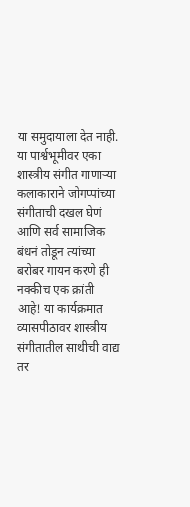या समुदायाला देत नाही. या पार्श्वभूमीवर एका शास्त्रीय संगीत गाणाऱ्या कलाकाराने जोगप्पांच्या संगीताची दखल घेणं आणि सर्व सामाजिक बंधनं तोडून त्यांच्या बरोबर गायन करणे ही नक्कीच एक क्रांती आहे! या कार्यक्रमात व्यासपीठावर शास्त्रीय संगीतातील साथीची वाद्य तर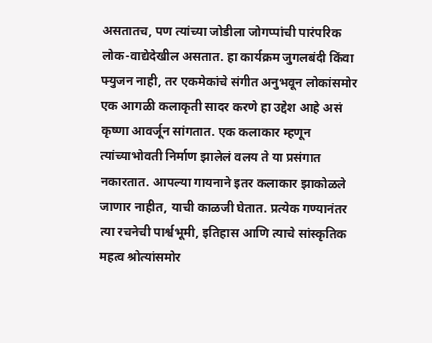असतातच, पण त्यांच्या जोडीला जोगप्पांची पारंपरिक लोक-वाद्येदेखील असतात. हा कार्यक्रम जुगलबंदी किंवा फ्युजन नाही, तर एकमेकांचे संगीत अनुभवून लोकांसमोर एक आगळी कलाकृती सादर करणे हा उद्देश आहे असं कृष्णा आवर्जून सांगतात. एक कलाकार म्हणून त्यांच्याभोवती निर्माण झालेलं वलय ते या प्रसंगात नकारतात. आपल्या गायनाने इतर कलाकार झाकोळले जाणार नाहीत, याची काळजी घेतात. प्रत्येक गण्यानंतर त्या रचनेची पार्श्वभूमी, इतिहास आणि त्याचे सांस्कृतिक महत्व श्रोत्यांसमोर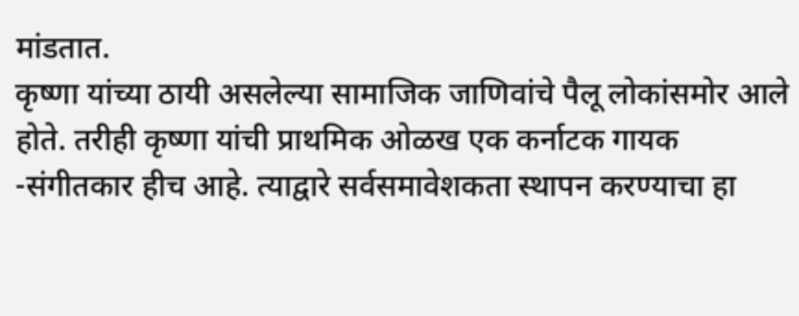मांडतात.
कृष्णा यांच्या ठायी असलेल्या सामाजिक जाणिवांचे पैलू लोकांसमोर आले होते. तरीही कृष्णा यांची प्राथमिक ओळख एक कर्नाटक गायक -संगीतकार हीच आहे. त्याद्वारे सर्वसमावेशकता स्थापन करण्याचा हा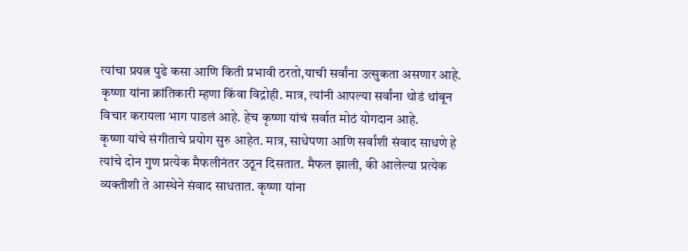त्यांचा प्रयत्न पुढे कसा आणि किती प्रभावी ठरतो,याची सर्वांना उत्सुकता असणार आहे. कृष्णा यांना क्रांतिकारी म्हणा किंवा विद्रोही. मात्र, त्यांनी आपल्या सर्वांना थोडं थांबून विचार करायला भाग पाडलं आहे. हेच कृष्णा यांचं सर्वात मोठं योगदान आहे.
कृष्णा यांचे संगीताचे प्रयोग सुरु आहेत. मात्र, साधेपणा आणि सर्वांशी संवाद साधणे हे त्यांचे दोन गुण प्रत्येक मैफलीनंतर उठून दिसतात. मैफल झाली, की आलेल्या प्रत्येक व्यक्तीशी ते आस्थेने संवाद साधतात. कृष्णा यांना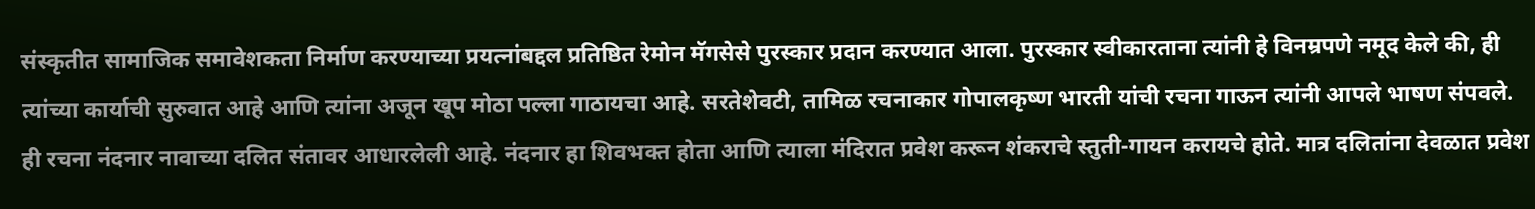संस्कृतीत सामाजिक समावेशकता निर्माण करण्याच्या प्रयत्नांबद्दल प्रतिष्ठित रेमोन मॅगसेसे पुरस्कार प्रदान करण्यात आला. पुरस्कार स्वीकारताना त्यांनी हे विनम्रपणे नमूद केले की, ही त्यांच्या कार्याची सुरुवात आहे आणि त्यांना अजून खूप मोठा पल्ला गाठायचा आहे. सरतेशेवटी, तामिळ रचनाकार गोपालकृष्ण भारती यांची रचना गाऊन त्यांनी आपले भाषण संपवले. ही रचना नंदनार नावाच्या दलित संतावर आधारलेली आहे. नंदनार हा शिवभक्त होता आणि त्याला मंदिरात प्रवेश करून शंकराचे स्तुती-गायन करायचे होते. मात्र दलितांना देवळात प्रवेश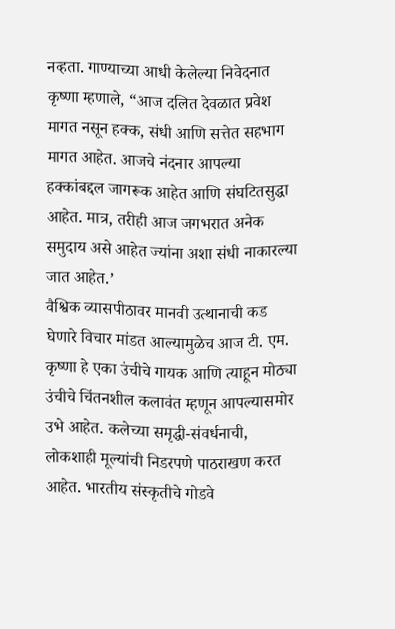नव्हता. गाण्याच्या आधी केलेल्या निवेदनात कृष्णा म्हणाले, “आज दलित देवळात प्रवेश मागत नसून हक्क, संधी आणि सत्तेत सहभाग मागत आहेत. आजचे नंदनार आपल्या हक्कांबद्दल जागरूक आहेत आणि संघटितसुद्धा आहेत. मात्र, तरीही आज जगभरात अनेक समुदाय असे आहेत ज्यांना अशा संधी नाकारल्या जात आहेत.’
वैश्विक व्यासपीठावर मानवी उत्थानाची कड घेणारे विचार मांडत आल्यामुळेच आज टी. एम. कृष्णा हे एका उंचीचे गायक आणि त्याहून मोठ्या उंचीचे चिंतनशील कलावंत म्हणून आपल्यासमोर उभे आहेत. कलेच्या समृद्धी-संवर्धनाची, लोकशाही मूल्यांची निडरपणे पाठराखण करत आहेत. भारतीय संस्कृतीचे गोडवे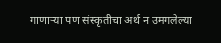गाणाऱ्या पण संस्कृतीचा अर्थ न उमगलेल्या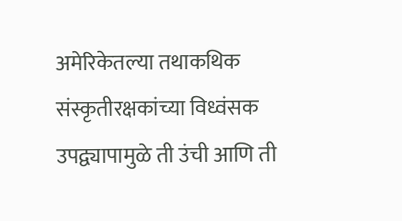अमेरिकेतल्या तथाकथिक संस्कृतीरक्षकांच्या विध्वंसक उपद्व्यापामुळे ती उंची आणि ती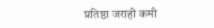प्रतिष्ठा जराही कमी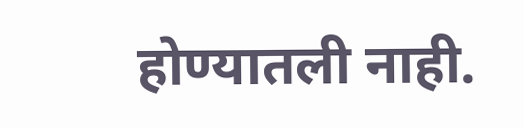होण्यातली नाही.